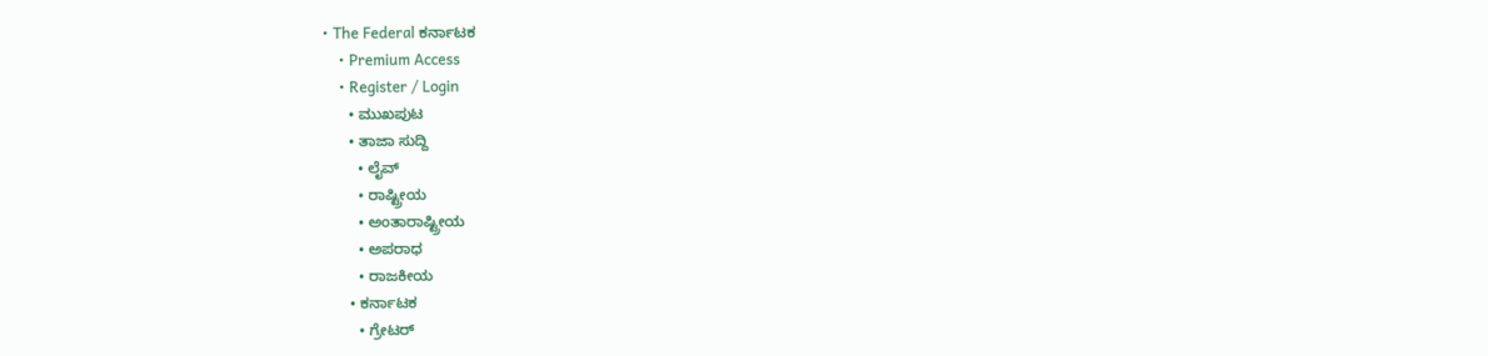• The Federal ಕರ್ನಾಟಕ
    • Premium Access
    • Register / Login
      • ಮುಖಪುಟ
      • ತಾಜಾ ಸುದ್ದಿ
        • ಲೈವ್‌
        • ರಾಷ್ಟ್ರೀಯ
        • ಅಂತಾರಾಷ್ಟ್ರೀಯ
        • ಅಪರಾಧ
        • ರಾಜಕೀಯ
      • ಕರ್ನಾಟಕ
        • ಗ್ರೇಟರ್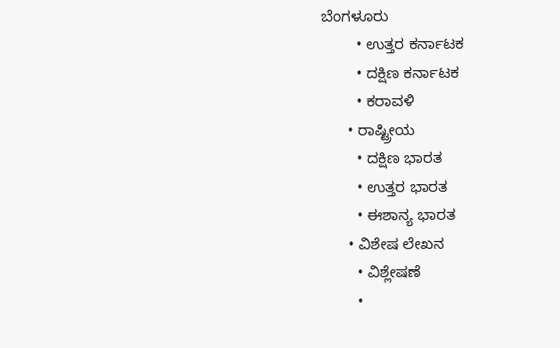ಬೆಂಗಳೂರು
        • ಉತ್ತರ ಕರ್ನಾಟಕ
        • ದಕ್ಷಿಣ ಕರ್ನಾಟಕ
        • ಕರಾವಳಿ
      • ರಾಷ್ಟ್ರೀಯ
        • ದಕ್ಷಿಣ ಭಾರತ
        • ಉತ್ತರ ಭಾರತ
        • ಈಶಾನ್ಯ ಭಾರತ
      • ವಿಶೇಷ ಲೇಖನ
        • ವಿಶ್ಲೇಷಣೆ
        •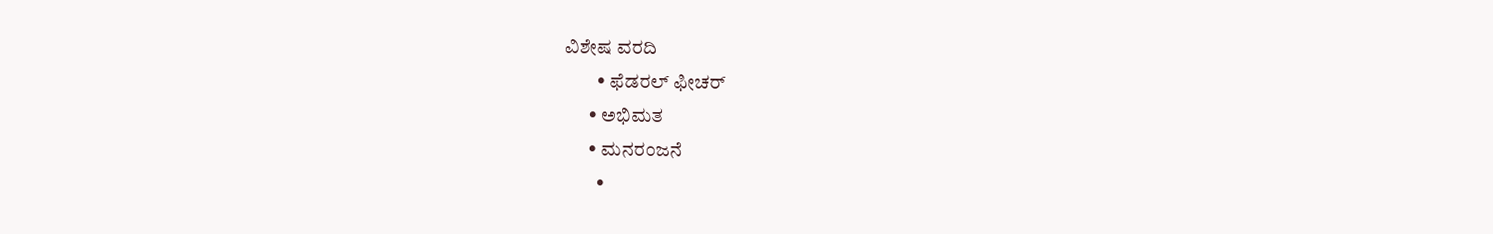ವಿಶೇಷ ವರದಿ
        • ಫೆಡರಲ್ ಫೀಚರ್
      • ಅಭಿಮತ
      • ಮನರಂಜನೆ
        •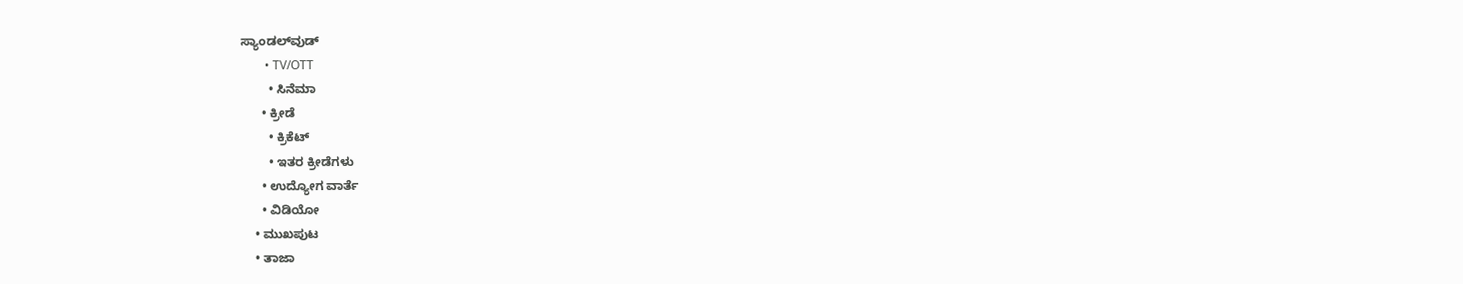ಸ್ಯಾಂಡಲ್‌ವುಡ್
        • TV/OTT
        • ಸಿನೆಮಾ
      • ಕ್ರೀಡೆ
        • ಕ್ರಿಕೆಟ್
        • ಇತರ ಕ್ರೀಡೆಗಳು
      • ಉದ್ಯೋಗ ವಾರ್ತೆ
      • ವಿಡಿಯೋ
    • ಮುಖಪುಟ
    • ತಾಜಾ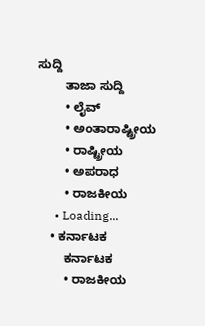ಸುದ್ದಿ
        ತಾಜಾ ಸುದ್ದಿ
        • ಲೈವ್‌
        • ಅಂತಾರಾಷ್ಟ್ರೀಯ
        • ರಾಷ್ಟ್ರೀಯ
        • ಅಪರಾಧ
        • ರಾಜಕೀಯ
      • Loading...
    • ಕರ್ನಾಟಕ
        ಕರ್ನಾಟಕ
        • ರಾಜಕೀಯ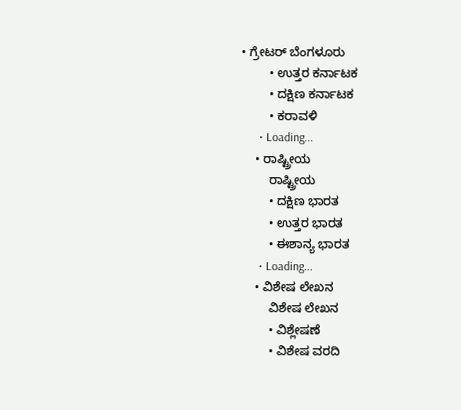• ಗ್ರೇಟರ್ ಬೆಂಗಳೂರು
        • ಉತ್ತರ ಕರ್ನಾಟಕ
        • ದಕ್ಷಿಣ ಕರ್ನಾಟಕ
        • ಕರಾವಳಿ
      • Loading...
    • ರಾಷ್ಟ್ರೀಯ
        ರಾಷ್ಟ್ರೀಯ
        • ದಕ್ಷಿಣ ಭಾರತ
        • ಉತ್ತರ ಭಾರತ
        • ಈಶಾನ್ಯ ಭಾರತ
      • Loading...
    • ವಿಶೇಷ ಲೇಖನ
        ವಿಶೇಷ ಲೇಖನ
        • ವಿಶ್ಲೇಷಣೆ
        • ವಿಶೇಷ ವರದಿ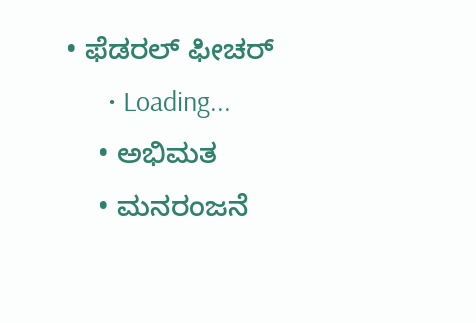• ಫೆಡರಲ್ ಫೀಚರ್
      • Loading...
    • ಅಭಿಮತ
    • ಮನರಂಜನೆ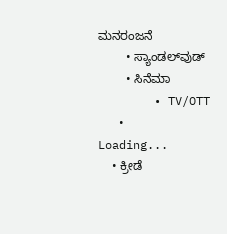ಮನರಂಜನೆ
        • ಸ್ಯಾಂಡಲ್‌ವುಡ್
        • ಸಿನೆಮಾ
        • TV/OTT
      • Loading...
    • ಕ್ರೀಡೆ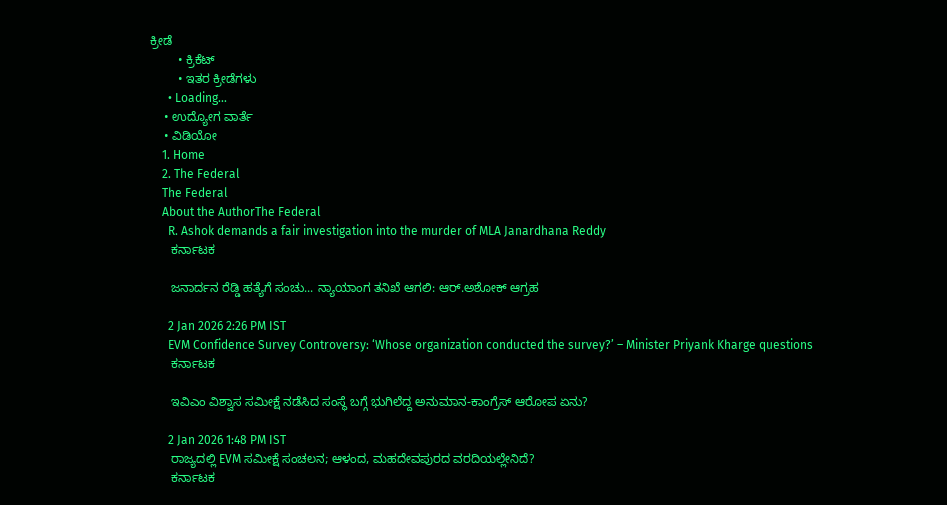ಕ್ರೀಡೆ
        • ಕ್ರಿಕೆಟ್
        • ಇತರ ಕ್ರೀಡೆಗಳು
      • Loading...
    • ಉದ್ಯೋಗ ವಾರ್ತೆ
    • ವಿಡಿಯೋ
    1. Home
    2. The Federal
    The Federal
    About the AuthorThe Federal
      R. Ashok demands a fair investigation into the murder of MLA Janardhana Reddy
      ಕರ್ನಾಟಕ

      ಜನಾರ್ದನ ರೆಡ್ಡಿ ಹತ್ಯೆಗೆ ಸಂಚು... ನ್ಯಾಯಾಂಗ ತನಿಖೆ ಆಗಲಿ: ಆರ್‌.ಅಶೋಕ್‌ ಆಗ್ರಹ

      2 Jan 2026 2:26 PM IST
      EVM Confidence Survey Controversy: ‘Whose organization conducted the survey?’ – Minister Priyank Kharge questions
      ಕರ್ನಾಟಕ

      ಇವಿಎಂ ವಿಶ್ವಾಸ ಸಮೀಕ್ಷೆ ನಡೆಸಿದ ಸಂಸ್ಥೆ ಬಗ್ಗೆ ಭುಗಿಲೆದ್ದ ಅನುಮಾನ-ಕಾಂಗ್ರೆಸ್‌ ಆರೋಪ ಏನು?

      2 Jan 2026 1:48 PM IST
      ರಾಜ್ಯದಲ್ಲಿ EVM ಸಮೀಕ್ಷೆ ಸಂಚಲನ; ಆಳಂದ, ಮಹದೇವಪುರದ ವರದಿಯಲ್ಲೇನಿದೆ?
      ಕರ್ನಾಟಕ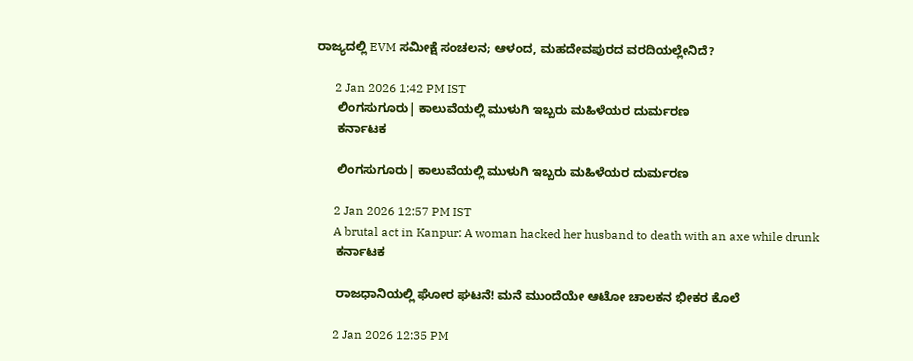ರಾಜ್ಯದಲ್ಲಿ EVM ಸಮೀಕ್ಷೆ ಸಂಚಲನ; ಆಳಂದ, ಮಹದೇವಪುರದ ವರದಿಯಲ್ಲೇನಿದೆ?

      2 Jan 2026 1:42 PM IST
      ಲಿಂಗಸುಗೂರು| ಕಾಲುವೆಯಲ್ಲಿ ಮುಳುಗಿ ಇಬ್ಬರು ಮಹಿಳೆಯರ ದುರ್ಮರಣ
      ಕರ್ನಾಟಕ

      ಲಿಂಗಸುಗೂರು| ಕಾಲುವೆಯಲ್ಲಿ ಮುಳುಗಿ ಇಬ್ಬರು ಮಹಿಳೆಯರ ದುರ್ಮರಣ

      2 Jan 2026 12:57 PM IST
      A brutal act in Kanpur: A woman hacked her husband to death with an axe while drunk
      ಕರ್ನಾಟಕ

      ರಾಜಧಾನಿಯಲ್ಲಿ ಘೋರ ಘಟನೆ! ಮನೆ ಮುಂದೆಯೇ ಆಟೋ ಚಾಲಕನ ಭೀಕರ ಕೊಲೆ

      2 Jan 2026 12:35 PM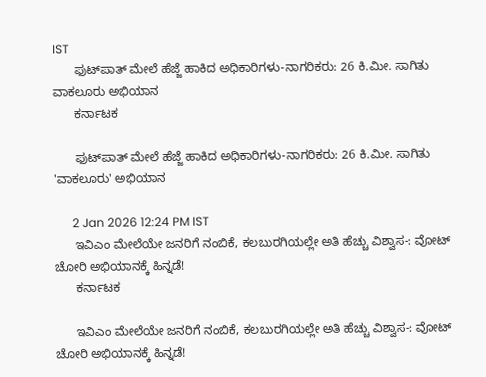IST
      ಫುಟ್‌ಪಾತ್ ಮೇಲೆ ಹೆಜ್ಜೆ ಹಾಕಿದ ಅಧಿಕಾರಿಗಳು-ನಾಗರಿಕರು: 26 ಕಿ.ಮೀ. ಸಾಗಿತು ವಾಕಲೂರು ಅಭಿಯಾನ
      ಕರ್ನಾಟಕ

      ಫುಟ್‌ಪಾತ್ ಮೇಲೆ ಹೆಜ್ಜೆ ಹಾಕಿದ ಅಧಿಕಾರಿಗಳು-ನಾಗರಿಕರು: 26 ಕಿ.ಮೀ. ಸಾಗಿತು 'ವಾಕಲೂರು' ಅಭಿಯಾನ

      2 Jan 2026 12:24 PM IST
      ಇವಿಎಂ ಮೇಲೆಯೇ ಜನರಿಗೆ ನಂಬಿಕೆ, ಕಲಬುರಗಿಯಲ್ಲೇ ಅತಿ ಹೆಚ್ಚು ವಿಶ್ವಾಸ-: ವೋಟ್‌ ಚೋರಿ ಅಭಿಯಾನಕ್ಕೆ ಹಿನ್ನಡೆ!
      ಕರ್ನಾಟಕ

      ಇವಿಎಂ ಮೇಲೆಯೇ ಜನರಿಗೆ ನಂಬಿಕೆ, ಕಲಬುರಗಿಯಲ್ಲೇ ಅತಿ ಹೆಚ್ಚು ವಿಶ್ವಾಸ-: ವೋಟ್‌ ಚೋರಿ ಅಭಿಯಾನಕ್ಕೆ ಹಿನ್ನಡೆ!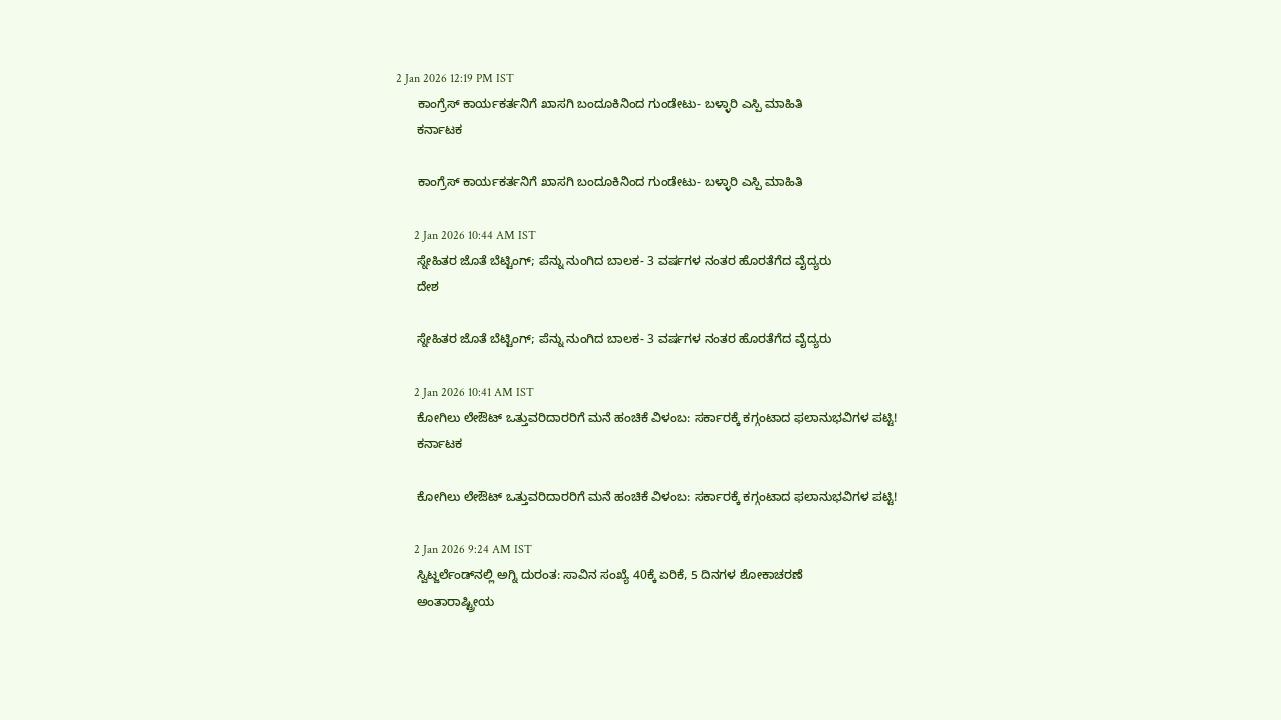2 Jan 2026 12:19 PM IST
      ಕಾಂಗ್ರೆಸ್‌ ಕಾರ್ಯಕರ್ತನಿಗೆ ಖಾಸಗಿ ಬಂದೂಕಿನಿಂದ ಗುಂಡೇಟು- ಬಳ್ಳಾರಿ ಎಸ್ಪಿ ಮಾಹಿತಿ
      ಕರ್ನಾಟಕ

      ಕಾಂಗ್ರೆಸ್‌ ಕಾರ್ಯಕರ್ತನಿಗೆ ಖಾಸಗಿ ಬಂದೂಕಿನಿಂದ ಗುಂಡೇಟು- ಬಳ್ಳಾರಿ ಎಸ್ಪಿ ಮಾಹಿತಿ

      2 Jan 2026 10:44 AM IST
      ಸ್ನೇಹಿತರ ಜೊತೆ ಬೆಟ್ಟಿಂಗ್; ಪೆನ್ನು ನುಂಗಿದ ಬಾಲಕ- 3 ವರ್ಷಗಳ ನಂತರ ಹೊರತೆಗೆದ ವೈದ್ಯರು
      ದೇಶ

      ಸ್ನೇಹಿತರ ಜೊತೆ ಬೆಟ್ಟಿಂಗ್; ಪೆನ್ನು ನುಂಗಿದ ಬಾಲಕ- 3 ವರ್ಷಗಳ ನಂತರ ಹೊರತೆಗೆದ ವೈದ್ಯರು

      2 Jan 2026 10:41 AM IST
      ಕೋಗಿಲು ಲೇಔಟ್ ಒತ್ತುವರಿದಾರರಿಗೆ ಮನೆ ಹಂಚಿಕೆ ವಿಳಂಬ: ಸರ್ಕಾರಕ್ಕೆ ಕಗ್ಗಂಟಾದ ಫಲಾನುಭವಿಗಳ ಪಟ್ಟಿ!
      ಕರ್ನಾಟಕ

      ಕೋಗಿಲು ಲೇಔಟ್ ಒತ್ತುವರಿದಾರರಿಗೆ ಮನೆ ಹಂಚಿಕೆ ವಿಳಂಬ: ಸರ್ಕಾರಕ್ಕೆ ಕಗ್ಗಂಟಾದ ಫಲಾನುಭವಿಗಳ ಪಟ್ಟಿ!

      2 Jan 2026 9:24 AM IST
      ಸ್ವಿಟ್ಜರ್ಲೆಂಡ್‌ನಲ್ಲಿ ಅಗ್ನಿ ದುರಂತ: ಸಾವಿನ ಸಂಖ್ಯೆ 40ಕ್ಕೆ ಏರಿಕೆ, 5 ದಿನಗಳ ಶೋಕಾಚರಣೆ
      ಅಂತಾರಾಷ್ಟ್ರೀಯ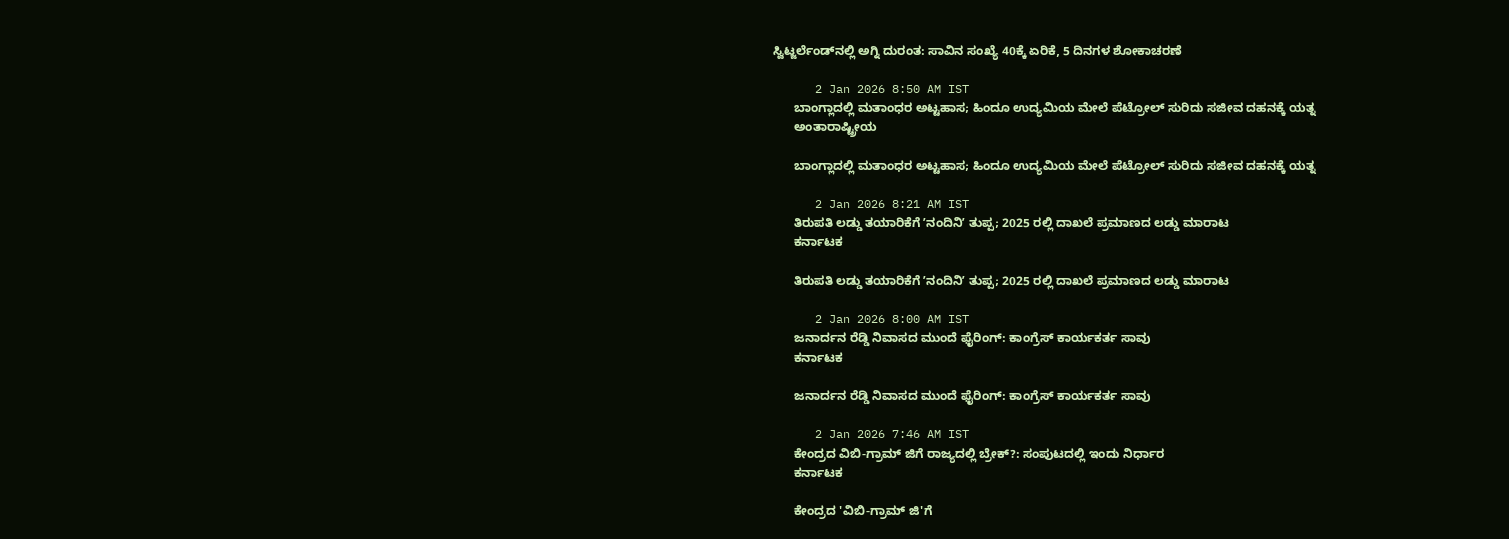ಸ್ವಿಟ್ಜರ್ಲೆಂಡ್‌ನಲ್ಲಿ ಅಗ್ನಿ ದುರಂತ: ಸಾವಿನ ಸಂಖ್ಯೆ 40ಕ್ಕೆ ಏರಿಕೆ, 5 ದಿನಗಳ ಶೋಕಾಚರಣೆ

      2 Jan 2026 8:50 AM IST
      ಬಾಂಗ್ಲಾದಲ್ಲಿ ಮತಾಂಧರ ಅಟ್ಟಹಾಸ; ಹಿಂದೂ ಉದ್ಯಮಿಯ ಮೇಲೆ ಪೆಟ್ರೋಲ್ ಸುರಿದು ಸಜೀವ ದಹನಕ್ಕೆ ಯತ್ನ
      ಅಂತಾರಾಷ್ಟ್ರೀಯ

      ಬಾಂಗ್ಲಾದಲ್ಲಿ ಮತಾಂಧರ ಅಟ್ಟಹಾಸ; ಹಿಂದೂ ಉದ್ಯಮಿಯ ಮೇಲೆ ಪೆಟ್ರೋಲ್ ಸುರಿದು ಸಜೀವ ದಹನಕ್ಕೆ ಯತ್ನ

      2 Jan 2026 8:21 AM IST
      ತಿರುಪತಿ ಲಡ್ಡು ತಯಾರಿಕೆಗೆ ʼನಂದಿನಿʼ ತುಪ್ಪ; 2025 ರಲ್ಲಿ ದಾಖಲೆ ಪ್ರಮಾಣದ ಲಡ್ಡು ಮಾರಾಟ
      ಕರ್ನಾಟಕ

      ತಿರುಪತಿ ಲಡ್ಡು ತಯಾರಿಕೆಗೆ ʼನಂದಿನಿʼ ತುಪ್ಪ; 2025 ರಲ್ಲಿ ದಾಖಲೆ ಪ್ರಮಾಣದ ಲಡ್ಡು ಮಾರಾಟ

      2 Jan 2026 8:00 AM IST
      ಜನಾರ್ದನ ರೆಡ್ಡಿ ನಿವಾಸದ ಮುಂದೆ ಫೈರಿಂಗ್‌: ಕಾಂಗ್ರೆಸ್ ಕಾರ್ಯಕರ್ತ ಸಾವು
      ಕರ್ನಾಟಕ

      ಜನಾರ್ದನ ರೆಡ್ಡಿ ನಿವಾಸದ ಮುಂದೆ ಫೈರಿಂಗ್‌: ಕಾಂಗ್ರೆಸ್ ಕಾರ್ಯಕರ್ತ ಸಾವು

      2 Jan 2026 7:46 AM IST
      ಕೇಂದ್ರದ ವಿಬಿ-ಗ್ರಾಮ್ ಜಿಗೆ ರಾಜ್ಯದಲ್ಲಿ ಬ್ರೇಕ್?: ಸಂಪುಟದಲ್ಲಿ ಇಂದು ನಿರ್ಧಾರ
      ಕರ್ನಾಟಕ

      ಕೇಂದ್ರದ 'ವಿಬಿ-ಗ್ರಾಮ್ ಜಿ'ಗೆ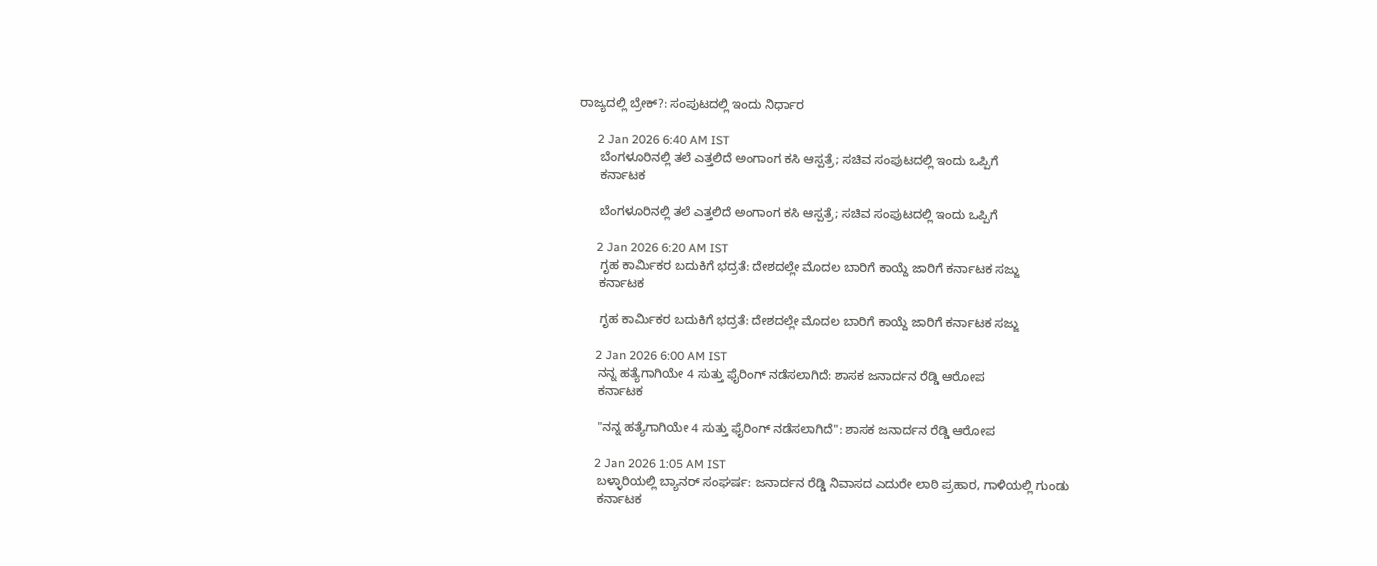ರಾಜ್ಯದಲ್ಲಿ ಬ್ರೇಕ್?: ಸಂಪುಟದಲ್ಲಿ ಇಂದು ನಿರ್ಧಾರ

      2 Jan 2026 6:40 AM IST
      ಬೆಂಗಳೂರಿನಲ್ಲಿ ತಲೆ ಎತ್ತಲಿದೆ ಅಂಗಾಂಗ ಕಸಿ ಆಸ್ಪತ್ರೆ; ಸಚಿವ ಸಂಪುಟದಲ್ಲಿ ಇಂದು ಒಪ್ಪಿಗೆ
      ಕರ್ನಾಟಕ

      ಬೆಂಗಳೂರಿನಲ್ಲಿ ತಲೆ ಎತ್ತಲಿದೆ ಅಂಗಾಂಗ ಕಸಿ ಆಸ್ಪತ್ರೆ; ಸಚಿವ ಸಂಪುಟದಲ್ಲಿ ಇಂದು ಒಪ್ಪಿಗೆ

      2 Jan 2026 6:20 AM IST
      ಗೃಹ ಕಾರ್ಮಿಕರ ಬದುಕಿಗೆ ಭದ್ರತೆ: ದೇಶದಲ್ಲೇ ಮೊದಲ ಬಾರಿಗೆ ಕಾಯ್ದೆ ಜಾರಿಗೆ ಕರ್ನಾಟಕ ಸಜ್ಜು
      ಕರ್ನಾಟಕ

      ಗೃಹ ಕಾರ್ಮಿಕರ ಬದುಕಿಗೆ ಭದ್ರತೆ: ದೇಶದಲ್ಲೇ ಮೊದಲ ಬಾರಿಗೆ ಕಾಯ್ದೆ ಜಾರಿಗೆ ಕರ್ನಾಟಕ ಸಜ್ಜು

      2 Jan 2026 6:00 AM IST
      ನನ್ನ ಹತ್ಯೆಗಾಗಿಯೇ 4 ಸುತ್ತು ಫೈರಿಂಗ್ ನಡೆಸಲಾಗಿದೆ: ಶಾಸಕ ಜನಾರ್ದನ ರೆಡ್ಡಿ ಆರೋಪ
      ಕರ್ನಾಟಕ

      "ನನ್ನ ಹತ್ಯೆಗಾಗಿಯೇ 4 ಸುತ್ತು ಫೈರಿಂಗ್ ನಡೆಸಲಾಗಿದೆ": ಶಾಸಕ ಜನಾರ್ದನ ರೆಡ್ಡಿ ಆರೋಪ

      2 Jan 2026 1:05 AM IST
      ಬಳ್ಳಾರಿಯಲ್ಲಿ ಬ್ಯಾನರ್ ಸಂಘರ್ಷ: ಜನಾರ್ದನ ರೆಡ್ಡಿ ನಿವಾಸದ ಎದುರೇ ಲಾಠಿ ಪ್ರಹಾರ, ಗಾಳಿಯಲ್ಲಿ ಗುಂಡು
      ಕರ್ನಾಟಕ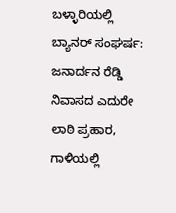ಬಳ್ಳಾರಿಯಲ್ಲಿ ಬ್ಯಾನರ್ ಸಂಘರ್ಷ: ಜನಾರ್ದನ ರೆಡ್ಡಿ ನಿವಾಸದ ಎದುರೇ ಲಾಠಿ ಪ್ರಹಾರ, ಗಾಳಿಯಲ್ಲಿ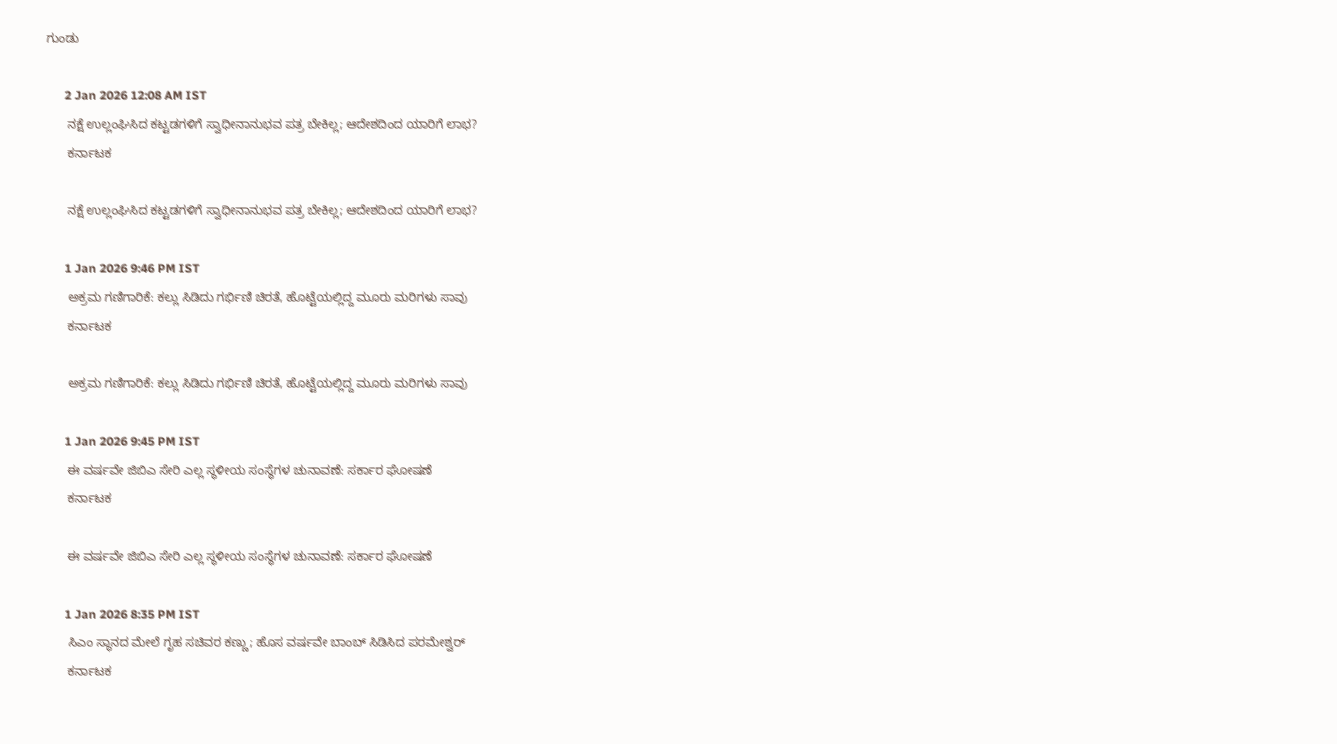ಗುಂಡು

      2 Jan 2026 12:08 AM IST
      ನಕ್ಷೆ ಉಲ್ಲಂಘಿಸಿದ ಕಟ್ಟಡಗಳಿಗೆ ಸ್ವಾಧೀನಾನುಭವ ಪತ್ರ ಬೇಕಿಲ್ಲ; ಆದೇಶದಿಂದ ಯಾರಿಗೆ ಲಾಭ?
      ಕರ್ನಾಟಕ

      ನಕ್ಷೆ ಉಲ್ಲಂಘಿಸಿದ ಕಟ್ಟಡಗಳಿಗೆ ಸ್ವಾಧೀನಾನುಭವ ಪತ್ರ ಬೇಕಿಲ್ಲ; ಆದೇಶದಿಂದ ಯಾರಿಗೆ ಲಾಭ?

      1 Jan 2026 9:46 PM IST
      ಅಕ್ರಮ ಗಣಿಗಾರಿಕೆ: ಕಲ್ಲು ಸಿಡಿದು ಗರ್ಭಿಣಿ ಚಿರತೆ, ಹೊಟ್ಟೆಯಲ್ಲಿದ್ದ ಮೂರು ಮರಿಗಳು ಸಾವು
      ಕರ್ನಾಟಕ

      ಅಕ್ರಮ ಗಣಿಗಾರಿಕೆ: ಕಲ್ಲು ಸಿಡಿದು ಗರ್ಭಿಣಿ ಚಿರತೆ, ಹೊಟ್ಟೆಯಲ್ಲಿದ್ದ ಮೂರು ಮರಿಗಳು ಸಾವು

      1 Jan 2026 9:45 PM IST
      ಈ ವರ್ಷವೇ ಜಿಬಿಎ ಸೇರಿ ಎಲ್ಲ ಸ್ಥಳೀಯ ಸಂಸ್ಥೆಗಳ ಚುನಾವಣೆ: ಸರ್ಕಾರ ಘೋಷಣೆ
      ಕರ್ನಾಟಕ

      ಈ ವರ್ಷವೇ ಜಿಬಿಎ ಸೇರಿ ಎಲ್ಲ ಸ್ಥಳೀಯ ಸಂಸ್ಥೆಗಳ ಚುನಾವಣೆ: ಸರ್ಕಾರ ಘೋಷಣೆ

      1 Jan 2026 8:35 PM IST
      ಸಿಎಂ ‌ಸ್ಥಾನದ ಮೇಲೆ ಗೃಹ ಸಚಿವರ ಕಣ್ಣು; ಹೊಸ ವರ್ಷವೇ ಬಾಂಬ್‌ ಸಿಡಿಸಿದ ಪರಮೇಶ್ವರ್‌
      ಕರ್ನಾಟಕ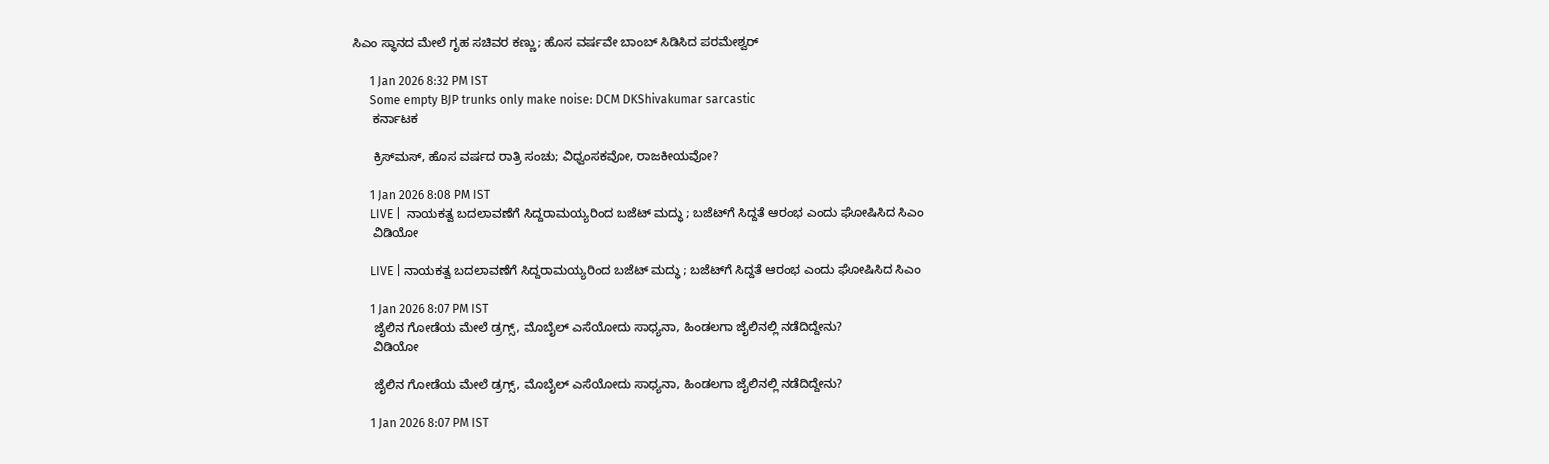ಸಿಎಂ ‌ಸ್ಥಾನದ ಮೇಲೆ ಗೃಹ ಸಚಿವರ ಕಣ್ಣು; ಹೊಸ ವರ್ಷವೇ ಬಾಂಬ್‌ ಸಿಡಿಸಿದ ಪರಮೇಶ್ವರ್‌

      1 Jan 2026 8:32 PM IST
      Some empty BJP trunks only make noise: DCM DKShivakumar sarcastic
      ಕರ್ನಾಟಕ

      ಕ್ರಿಸ್‌ಮಸ್‌, ಹೊಸ ವರ್ಷದ ರಾತ್ರಿ ಸಂಚು; ವಿಧ್ವಂಸಕವೋ, ರಾಜಕೀಯವೋ?

      1 Jan 2026 8:08 PM IST
      LIVE |  ನಾಯಕತ್ವ ಬದಲಾವಣೆಗೆ ಸಿದ್ದರಾಮಯ್ಯರಿಂದ ಬಜೆಟ್ ಮದ್ಧು ; ಬಜೆಟ್‌ಗೆ ಸಿದ್ದತೆ ಆರಂಭ ಎಂದು ಘೋಷಿಸಿದ ಸಿಎಂ
      ವಿಡಿಯೋ

      LIVE | ನಾಯಕತ್ವ ಬದಲಾವಣೆಗೆ ಸಿದ್ದರಾಮಯ್ಯರಿಂದ ಬಜೆಟ್ ಮದ್ಧು ; ಬಜೆಟ್‌ಗೆ ಸಿದ್ದತೆ ಆರಂಭ ಎಂದು ಘೋಷಿಸಿದ ಸಿಎಂ

      1 Jan 2026 8:07 PM IST
      ಜೈಲಿನ ಗೋಡೆಯ ಮೇಲೆ ಡ್ರಗ್ಸ್‌, ಮೊಬೈಲ್‌ ಎಸೆಯೋದು ಸಾಧ್ಯನಾ, ಹಿಂಡಲಗಾ ಜೈಲಿನಲ್ಲಿ ನಡೆದಿದ್ದೇನು?
      ವಿಡಿಯೋ

      ಜೈಲಿನ ಗೋಡೆಯ ಮೇಲೆ ಡ್ರಗ್ಸ್‌, ಮೊಬೈಲ್‌ ಎಸೆಯೋದು ಸಾಧ್ಯನಾ, ಹಿಂಡಲಗಾ ಜೈಲಿನಲ್ಲಿ ನಡೆದಿದ್ದೇನು?

      1 Jan 2026 8:07 PM IST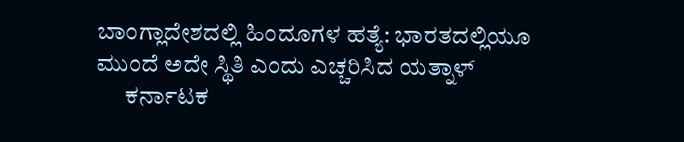ಬಾಂಗ್ಲಾದೇಶದಲ್ಲಿ ಹಿಂದೂಗಳ ಹತ್ಯೆ: ಭಾರತದಲ್ಲಿಯೂ ಮುಂದೆ ಅದೇ ಸ್ಥಿತಿ ಎಂದು ಎಚ್ಚರಿಸಿದ ಯತ್ನಾಳ್‌
      ಕರ್ನಾಟಕ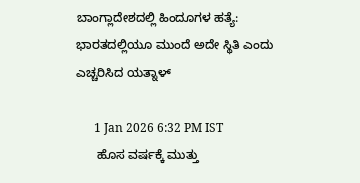ಬಾಂಗ್ಲಾದೇಶದಲ್ಲಿ ಹಿಂದೂಗಳ ಹತ್ಯೆ: ಭಾರತದಲ್ಲಿಯೂ ಮುಂದೆ ಅದೇ ಸ್ಥಿತಿ ಎಂದು ಎಚ್ಚರಿಸಿದ ಯತ್ನಾಳ್‌

      1 Jan 2026 6:32 PM IST
      ಹೊಸ ವರ್ಷಕ್ಕೆ ಮುತ್ತು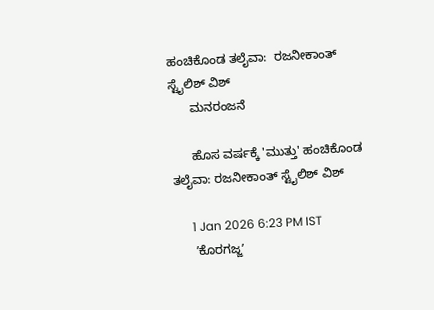ಹಂಚಿಕೊಂಡ ತಲೈವಾ:  ರಜನೀಕಾಂತ್ ಸ್ಟೈಲಿಶ್ ವಿಶ್
      ಮನರಂಜನೆ

      ಹೊಸ ವರ್ಷಕ್ಕೆ 'ಮುತ್ತು' ಹಂಚಿಕೊಂಡ ತಲೈವಾ: ರಜನೀಕಾಂತ್ ಸ್ಟೈಲಿಶ್ ವಿಶ್

      1 Jan 2026 6:23 PM IST
      ʼಕೊರಗಜ್ಜʼ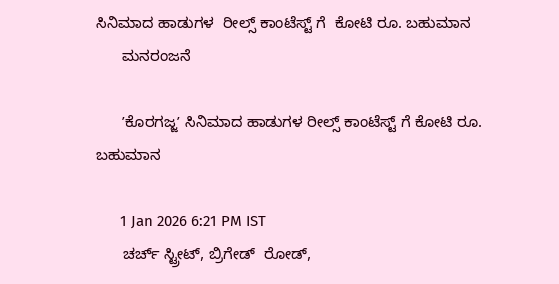ಸಿನಿಮಾದ ಹಾಡುಗಳ  ರೀಲ್ಸ್ ಕಾಂಟೆಸ್ಟ್ ಗೆ  ಕೋಟಿ ರೂ. ಬಹುಮಾನ
      ಮನರಂಜನೆ

      ʼಕೊರಗಜ್ಜʼ ಸಿನಿಮಾದ ಹಾಡುಗಳ ರೀಲ್ಸ್ ಕಾಂಟೆಸ್ಟ್ ಗೆ ಕೋಟಿ ರೂ. ಬಹುಮಾನ

      1 Jan 2026 6:21 PM IST
      ಚರ್ಚ್‌ ಸ್ಟ್ರೀಟ್‌, ಬ್ರಿಗೇಡ್  ರೋಡ್‌,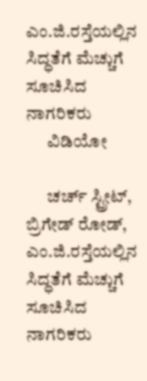ಎಂ.ಜಿ.ರಸ್ತೆಯಲ್ಲಿನ ಸಿದ್ಧತೆಗೆ ಮೆಚ್ಚುಗೆ ಸೂಚಿಸಿದ ನಾಗರಿಕರು
      ವಿಡಿಯೋ

      ಚರ್ಚ್‌ ಸ್ಟ್ರೀಟ್‌, ಬ್ರಿಗೇಡ್ ರೋಡ್‌, ಎಂ.ಜಿ.ರಸ್ತೆಯಲ್ಲಿನ ಸಿದ್ಧತೆಗೆ ಮೆಚ್ಚುಗೆ ಸೂಚಿಸಿದ ನಾಗರಿಕರು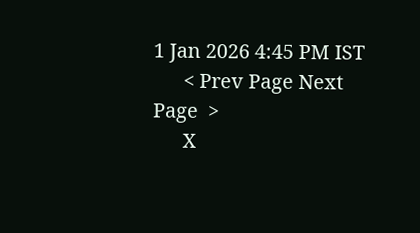1 Jan 2026 4:45 PM IST
      < Prev Page Next Page  >
      X